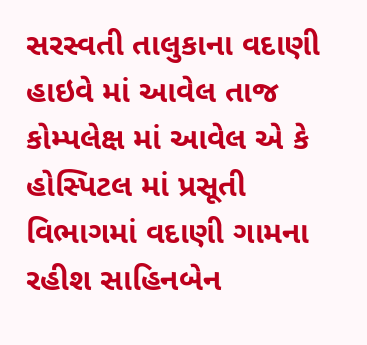સરસ્વતી તાલુકાના વદાણી હાઇવે માં આવેલ તાજ કોમ્પલેક્ષ માં આવેલ એ કે હોસ્પિટલ માં પ્રસૂતી વિભાગમાં વદાણી ગામના રહીશ સાહિનબેન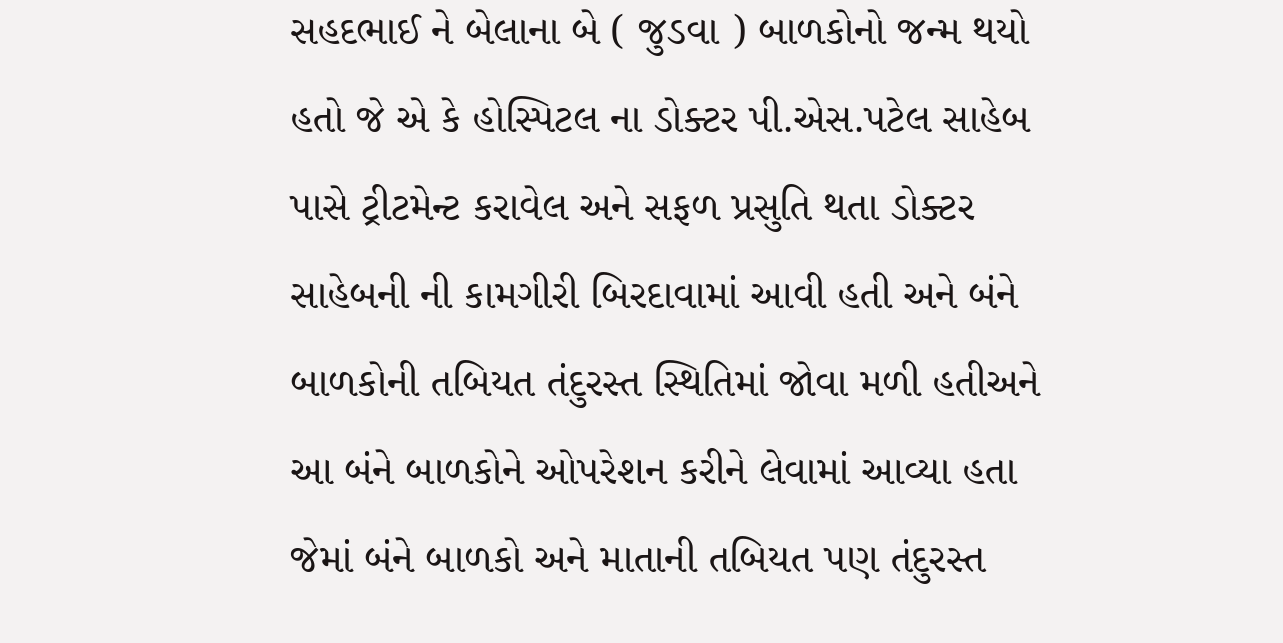સહદભાઈ ને બેલાના બે ( જુડવા ) બાળકોનો જન્મ થયો હતો જે એ કે હોસ્પિટલ ના ડોક્ટર પી.એસ.પટેલ સાહેબ પાસે ટ્રીટમેન્ટ કરાવેલ અને સફળ પ્રસુતિ થતા ડોક્ટર સાહેબની ની કામગીરી બિરદાવામાં આવી હતી અને બંને બાળકોની તબિયત તંદુરસ્ત સ્થિતિમાં જોવા મળી હતીઅને આ બંને બાળકોને ઓપરેશન કરીને લેવામાં આવ્યા હતા જેમાં બંને બાળકો અને માતાની તબિયત પણ તંદુરસ્ત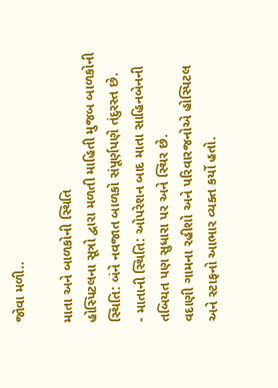જોવા મળી..

માતા અને બાળકોની સ્થિતિ
હોસ્પિટલના સૂત્રો દ્વારા મળતી માહિતી મુજબ બાળકોની સ્થિતિ: બંને નવજાત બાળકો સંપૂર્ણપણે તંદુરસ્ત છે.
- માતાની સ્થિતિ: ઓપરેશન બાદ માતા સાહિનબેનની તબિયત પણ સુધારા પર અને સ્થિર છે.
વદાણી ગામના રહીશો અને પરિવારજનોએ હોસ્પિટલ અને સ્ટાફનો આભાર વ્યક્ત કર્યો હતો.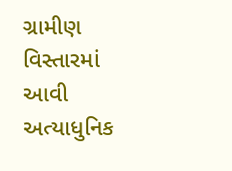ગ્રામીણ વિસ્તારમાં આવી અત્યાધુનિક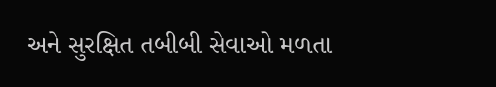અને સુરક્ષિત તબીબી સેવાઓ મળતા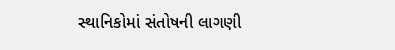સ્થાનિકોમાં સંતોષની લાગણી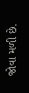જોવા મળી છે.